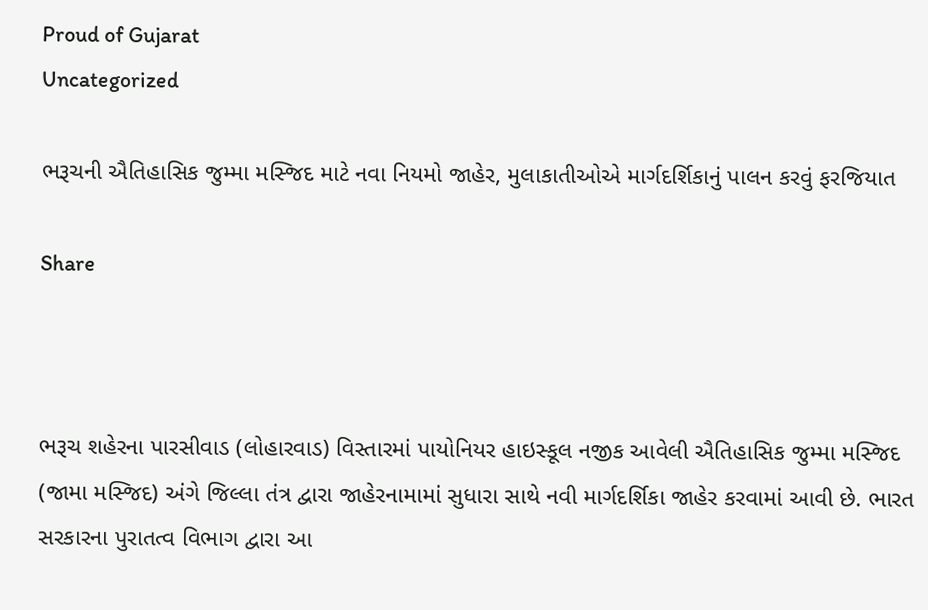Proud of Gujarat
Uncategorized

ભરૂચની ઐતિહાસિક જુમ્મા મસ્જિદ માટે નવા નિયમો જાહેર, મુલાકાતીઓએ માર્ગદર્શિકાનું પાલન કરવું ફરજિયાત

Share



ભરૂચ શહેરના પારસીવાડ (લોહારવાડ) વિસ્તારમાં પાયોનિયર હાઇસ્કૂલ નજીક આવેલી ઐતિહાસિક જુમ્મા મસ્જિદ (જામા મસ્જિદ) અંગે જિલ્લા તંત્ર દ્વારા જાહેરનામામાં સુધારા સાથે નવી માર્ગદર્શિકા જાહેર કરવામાં આવી છે. ભારત સરકારના પુરાતત્વ વિભાગ દ્વારા આ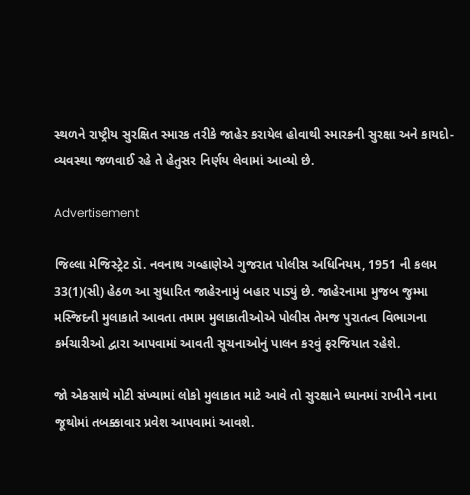સ્થળને રાષ્ટ્રીય સુરક્ષિત સ્મારક તરીકે જાહેર કરાયેલ હોવાથી સ્મારકની સુરક્ષા અને કાયદો-વ્યવસ્થા જળવાઈ રહે તે હેતુસર નિર્ણય લેવામાં આવ્યો છે.

Advertisement

જિલ્લા મેજિસ્ટ્રેટ ડૉ. નવનાથ ગવ્હાણેએ ગુજરાત પોલીસ અધિનિયમ, 1951 ની કલમ 33(1)(સી) હેઠળ આ સુધારિત જાહેરનામું બહાર પાડ્યું છે. જાહેરનામા મુજબ જુમ્મા મસ્જિદની મુલાકાતે આવતા તમામ મુલાકાતીઓએ પોલીસ તેમજ પુરાતત્વ વિભાગના કર્મચારીઓ દ્વારા આપવામાં આવતી સૂચનાઓનું પાલન કરવું ફરજિયાત રહેશે.

જો એકસાથે મોટી સંખ્યામાં લોકો મુલાકાત માટે આવે તો સુરક્ષાને ધ્યાનમાં રાખીને નાના જૂથોમાં તબક્કાવાર પ્રવેશ આપવામાં આવશે.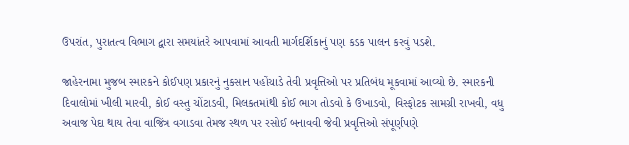ઉપરાંત, પુરાતત્વ વિભાગ દ્વારા સમયાંતરે આપવામાં આવતી માર્ગદર્શિકાનું પણ કડક પાલન કરવું પડશે.

જાહેરનામા મુજબ સ્મારકને કોઈપણ પ્રકારનું નુકસાન પહોંચાડે તેવી પ્રવૃત્તિઓ પર પ્રતિબંધ મૂકવામાં આવ્યો છે. સ્મારકની દિવાલોમાં ખીલી મારવી, કોઈ વસ્તુ ચોંટાડવી, મિલકતમાંથી કોઈ ભાગ તોડવો કે ઉખાડવો, વિસ્ફોટક સામગ્રી રાખવી, વધુ અવાજ પેદા થાય તેવા વાજિંત્ર વગાડવા તેમજ સ્થળ પર રસોઈ બનાવવી જેવી પ્રવૃત્તિઓ સંપૂર્ણપણે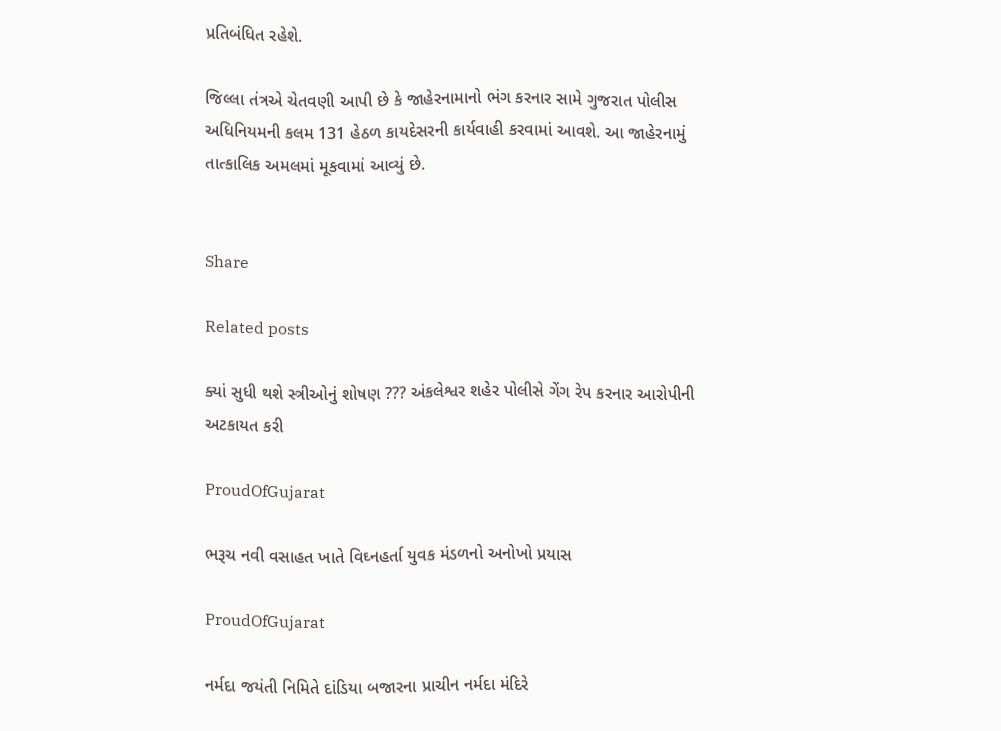પ્રતિબંધિત રહેશે.

જિલ્લા તંત્રએ ચેતવણી આપી છે કે જાહેરનામાનો ભંગ કરનાર સામે ગુજરાત પોલીસ અધિનિયમની કલમ 131 હેઠળ કાયદેસરની કાર્યવાહી કરવામાં આવશે. આ જાહેરનામું તાત્કાલિક અમલમાં મૂકવામાં આવ્યું છે.


Share

Related posts

ક્યાં સુધી થશે સ્ત્રીઓનું શોષણ ??? અંકલેશ્વર શહેર પોલીસે ગેંગ રેપ કરનાર આરોપીની અટકાયત કરી

ProudOfGujarat

ભરૂચ નવી વસાહત ખાતે વિઘ્નહર્તા યુવક મંડળનો અનોખો પ્રયાસ

ProudOfGujarat

નર્મદા જયંતી નિમિતે દાંડિયા બજારના પ્રાચીન નર્મદા મંદિરે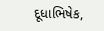દૂધાભિષેક,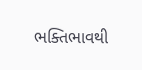ભક્તિભાવથી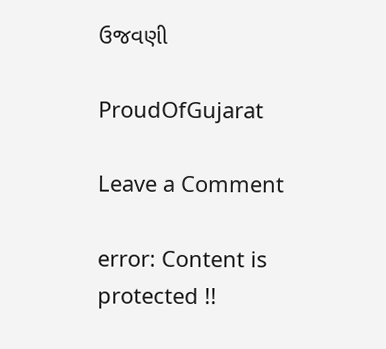ઉજવણી

ProudOfGujarat

Leave a Comment

error: Content is protected !!